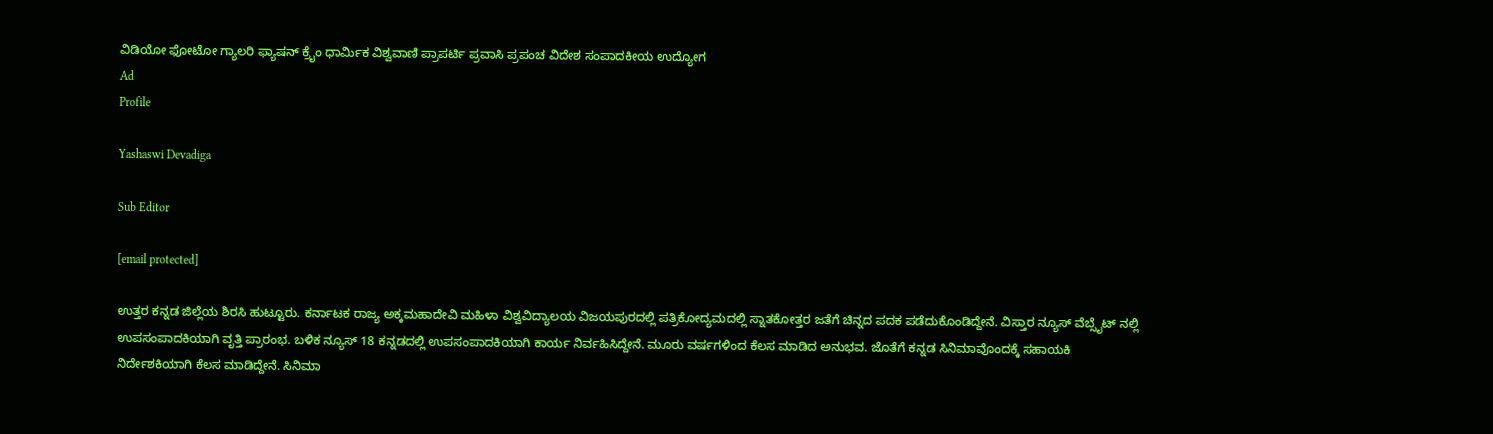ವಿಡಿಯೋ ಫೋಟೋ ಗ್ಯಾಲರಿ ಫ್ಯಾಷನ್ ಕ್ರೈಂ ಧಾರ್ಮಿಕ ವಿಶ್ವವಾಣಿ ಪ್ರಾಪರ್ಟಿ ಪ್ರವಾಸಿ ಪ್ರಪಂಚ ವಿದೇಶ ಸಂಪಾದಕೀಯ ಉದ್ಯೋಗ
Ad
Profile

Yashaswi Devadiga

Sub Editor

[email protected]

ಉತ್ತರ ಕನ್ನಡ ಜಿಲ್ಲೆಯ ಶಿರಸಿ ಹುಟ್ಟೂರು. ಕರ್ನಾಟಕ ರಾಜ್ಯ ಅಕ್ಕಮಹಾದೇವಿ ಮಹಿಳಾ ವಿಶ್ವವಿದ್ಯಾಲಯ ವಿಜಯಪುರದಲ್ಲಿ ಪತ್ರಿಕೋದ್ಯಮದಲ್ಲಿ ಸ್ನಾತಕೋತ್ತರ ಜತೆಗೆ ಚಿನ್ನದ ಪದಕ ಪಡೆದುಕೊಂಡಿದ್ದೇನೆ. ವಿಸ್ತಾರ ನ್ಯೂಸ್ ವೆಬ್ಸೈಟ್ ನಲ್ಲಿ ಉಪಸಂಪಾದಕಿಯಾಗಿ ವೃತ್ತಿ ಪ್ರಾರಂಭ. ಬಳಿಕ ನ್ಯೂಸ್ 18 ಕನ್ನಡದಲ್ಲಿ ಉಪಸಂಪಾದಕಿಯಾಗಿ ಕಾರ್ಯ ನಿರ್ವಹಿಸಿದ್ದೇನೆ. ಮೂರು ವರ್ಷಗಳಿಂದ ಕೆಲಸ ಮಾಡಿದ ಅನುಭವ. ಜೊತೆಗೆ ಕನ್ನಡ ಸಿನಿಮಾವೊಂದಕ್ಕೆ ಸಹಾಯಕಿ ನಿರ್ದೇಶಕಿಯಾಗಿ ಕೆಲಸ ಮಾಡಿದ್ದೇನೆ. ಸಿನಿಮಾ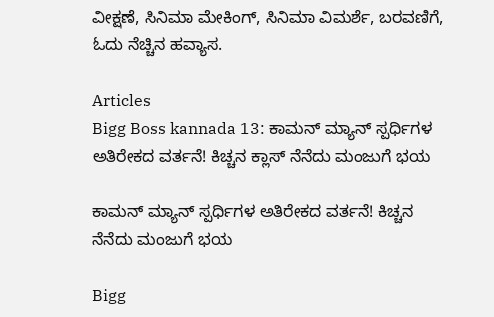ವೀಕ್ಷಣೆ, ಸಿನಿಮಾ ಮೇಕಿಂಗ್, ಸಿನಿಮಾ ವಿಮರ್ಶೆ, ಬರವಣಿಗೆ, ಓದು ನೆಚ್ಚಿನ ಹವ್ಯಾಸ.

Articles
Bigg Boss kannada 13: ಕಾಮನ್ ಮ್ಯಾನ್ ಸ್ಪರ್ಧಿಗಳ ಅತಿರೇಕದ ವರ್ತನೆ! ಕಿಚ್ಚನ ಕ್ಲಾಸ್ ನೆನೆದು ಮಂಜುಗೆ ಭಯ

ಕಾಮನ್ ಮ್ಯಾನ್ ಸ್ಪರ್ಧಿಗಳ ಅತಿರೇಕದ ವರ್ತನೆ! ಕಿಚ್ಚನ ನೆನೆದು ಮಂಜುಗೆ ಭಯ

Bigg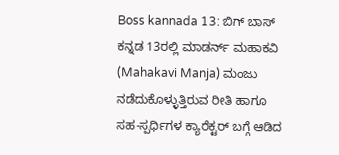Boss kannada 13: ಬಿಗ್ ಬಾಸ್ ಕನ್ನಡ 13ರಲ್ಲಿ ಮಾಡರ್ನ್ ಮಹಾಕವಿ (Mahakavi Manja) ಮಂಜು ನಡೆದುಕೊಳ್ಳುತ್ತಿರುವ ರೀತಿ ಹಾಗೂ ಸಹ-ಸ್ಪರ್ಧಿಗಳ ಕ್ಯಾರೆಕ್ಟರ್ ಬಗ್ಗೆ ಆಡಿದ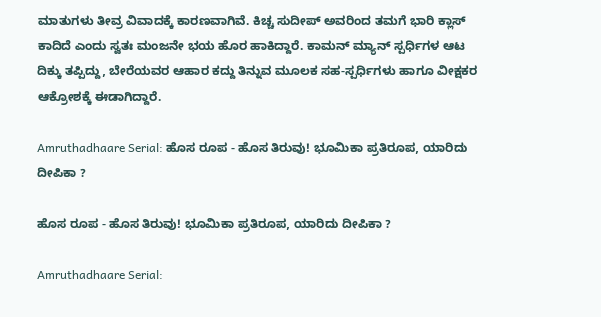ಮಾತುಗಳು ತೀವ್ರ ವಿವಾದಕ್ಕೆ ಕಾರಣವಾಗಿವೆ. ಕಿಚ್ಚ ಸುದೀಪ್ ಅವರಿಂದ ತಮಗೆ ಭಾರಿ ಕ್ಲಾಸ್ ಕಾದಿದೆ ಎಂದು ಸ್ವತಃ ಮಂಜನೇ ಭಯ ಹೊರ ಹಾಕಿದ್ದಾರೆ. ಕಾಮನ್ ಮ್ಯಾನ್ ಸ್ಪರ್ಧಿಗಳ ಆಟ ದಿಕ್ಕು ತಪ್ಪಿದ್ದು, ಬೇರೆಯವರ ಆಹಾರ ಕದ್ದು ತಿನ್ನುವ ಮೂಲಕ ಸಹ-ಸ್ಪರ್ಧಿಗಳು ಹಾಗೂ ವೀಕ್ಷಕರ ಆಕ್ರೋಶಕ್ಕೆ ಈಡಾಗಿದ್ದಾರೆ.

Amruthadhaare Serial: ಹೊಸ ರೂಪ - ಹೊಸ ತಿರುವು! ಭೂಮಿಕಾ ಪ್ರತಿರೂಪ, ಯಾರಿದು ದೀಪಿಕಾ ?

ಹೊಸ ರೂಪ - ಹೊಸ ತಿರುವು! ಭೂಮಿಕಾ ಪ್ರತಿರೂಪ, ಯಾರಿದು ದೀಪಿಕಾ ?

Amruthadhaare Serial: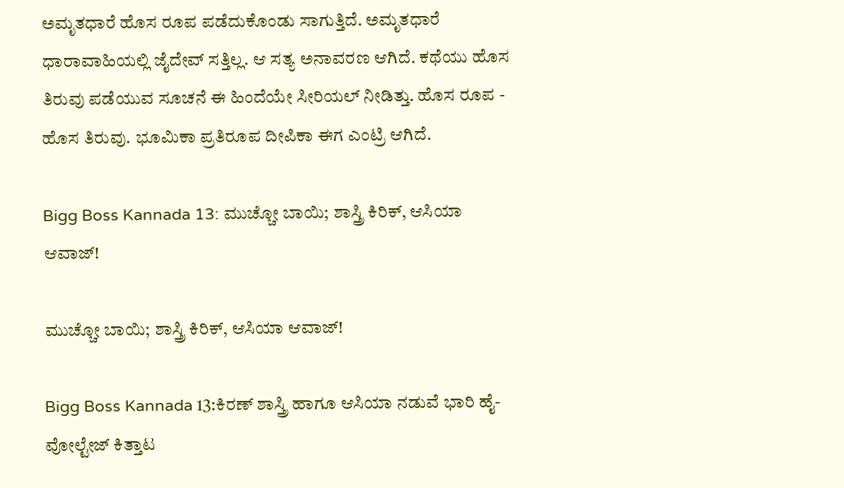ಅಮೃತಧಾರೆ ಹೊಸ ರೂಪ ಪಡೆದುಕೊಂಡು ಸಾಗುತ್ತಿದೆ. ಅಮೃತಧಾರೆ ಧಾರಾವಾಹಿಯಲ್ಲಿ ಜೈದೇವ್ ಸತ್ತಿಲ್ಲ. ಆ ಸತ್ಯ ಅನಾವರಣ ಆಗಿದೆ. ಕಥೆಯು ಹೊಸ ತಿರುವು ಪಡೆಯುವ ಸೂಚನೆ ಈ ಹಿಂದೆಯೇ ಸೀರಿಯಲ್‌ ನೀಡಿತ್ತು. ಹೊಸ ರೂಪ - ಹೊಸ ತಿರುವು. ಭೂಮಿಕಾ ಪ್ರತಿರೂಪ ದೀಪಿಕಾ ಈಗ ಎಂಟ್ರಿ ಆಗಿದೆ.

Bigg Boss Kannada 13: ಮುಚ್ಚೋ ಬಾಯಿ; ಶಾಸ್ತ್ರಿ ಕಿರಿಕ್, ಆಸಿಯಾ ಆವಾಜ್‌!

ಮುಚ್ಚೋ ಬಾಯಿ; ಶಾಸ್ತ್ರಿ ಕಿರಿಕ್, ಆಸಿಯಾ ಆವಾಜ್‌!

Bigg Boss Kannada 13:ಕಿರಣ್ ಶಾಸ್ತ್ರಿ ಹಾಗೂ ಆಸಿಯಾ ನಡುವೆ ಭಾರಿ ಹೈ-ವೋಲ್ಟೇಜ್ ಕಿತ್ತಾಟ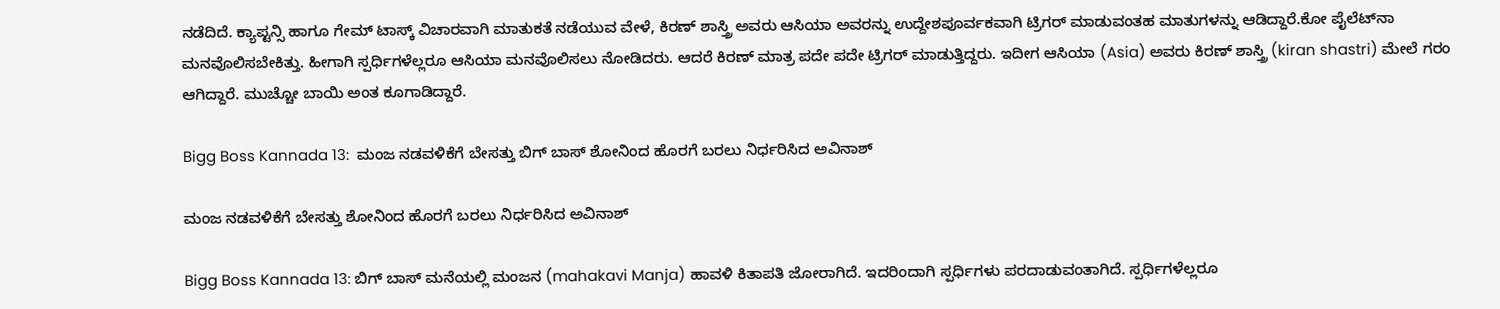ನಡೆದಿದೆ. ಕ್ಯಾಪ್ಟನ್ಸಿ ಹಾಗೂ ಗೇಮ್ ಟಾಸ್ಕ್ ವಿಚಾರವಾಗಿ ಮಾತುಕತೆ ನಡೆಯುವ ವೇಳೆ, ಕಿರಣ್ ಶಾಸ್ತ್ರಿ ಅವರು ಆಸಿಯಾ ಅವರನ್ನು ಉದ್ದೇಶಪೂರ್ವಕವಾಗಿ ಟ್ರಿಗರ್ ಮಾಡುವಂತಹ ಮಾತುಗಳನ್ನು ಆಡಿದ್ದಾರೆ.ಕೋ ಪೈಲೆಟ್‌ನಾ ಮನವೊಲಿಸಬೇಕಿತ್ತು. ಹೀಗಾಗಿ ಸ್ಪರ್ಧಿಗಳೆಲ್ಲರೂ ಆಸಿಯಾ ಮನವೊಲಿಸಲು ನೋಡಿದರು. ಆದರೆ ಕಿರಣ್‌ ಮಾತ್ರ ಪದೇ ಪದೇ ಟ್ರಿಗರ್‌ ಮಾಡುತ್ತಿದ್ದರು. ಇದೀಗ ಆಸಿಯಾ (Asia) ಅವರು ಕಿರಣ್‌ ಶಾಸ್ತ್ರಿ (kiran shastri) ಮೇಲೆ ಗರಂ ಆಗಿದ್ದಾರೆ. ಮುಚ್ಚೋ ಬಾಯಿ ಅಂತ ಕೂಗಾಡಿದ್ದಾರೆ.

Bigg Boss Kannada 13:  ಮಂಜ ನಡವಳಿಕೆಗೆ ಬೇಸತ್ತು ಬಿಗ್ ಬಾಸ್ ಶೋನಿಂದ ಹೊರಗೆ ಬರಲು ನಿರ್ಧರಿಸಿದ ಅವಿನಾಶ್

ಮಂಜ ನಡವಳಿಕೆಗೆ ಬೇಸತ್ತು ಶೋನಿಂದ ಹೊರಗೆ ಬರಲು ನಿರ್ಧರಿಸಿದ ಅವಿನಾಶ್

Bigg Boss Kannada 13: ಬಿಗ್‌ ಬಾಸ್‌ ಮನೆಯಲ್ಲಿ ಮಂಜನ (mahakavi Manja) ಹಾವಳಿ ಕಿತಾಪತಿ ಜೋರಾಗಿದೆ. ಇದರಿಂದಾಗಿ ಸ್ಪರ್ಧಿಗಳು ಪರದಾಡುವಂತಾಗಿದೆ. ಸ್ಪರ್ಧಿಗಳೆಲ್ಲರೂ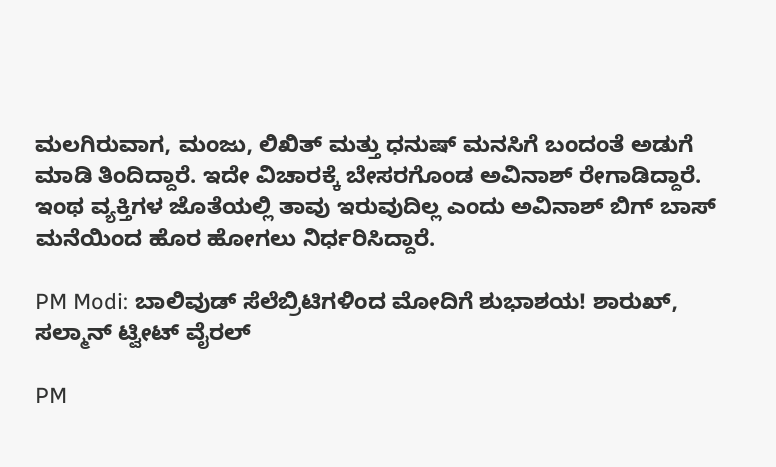ಮಲಗಿರುವಾಗ, ಮಂಜು, ಲಿಖಿತ್‌ ಮತ್ತು ಧನುಷ್‌ ಮನಸಿಗೆ ಬಂದಂತೆ ಅಡುಗೆ ಮಾಡಿ ತಿಂದಿದ್ದಾರೆ. ಇದೇ ವಿಚಾರಕ್ಕೆ ಬೇಸರಗೊಂಡ ಅವಿನಾಶ್‌ ರೇಗಾಡಿದ್ದಾರೆ. ಇಂಥ ವ್ಯಕ್ತಿಗಳ ಜೊತೆಯಲ್ಲಿ ತಾವು ಇರುವುದಿಲ್ಲ ಎಂದು ಅವಿನಾಶ್ ಬಿಗ್‌ ಬಾಸ್‌ ಮನೆಯಿಂದ ಹೊರ ಹೋಗಲು ನಿರ್ಧರಿಸಿದ್ದಾರೆ.

PM Modi: ಬಾಲಿವುಡ್‌ ಸೆಲೆಬ್ರಿಟಿಗಳಿಂದ ಮೋದಿಗೆ ಶುಭಾಶಯ! ಶಾರುಖ್, ಸಲ್ಮಾನ್‌ ಟ್ವೀಟ್‌ ವೈರಲ್‌

PM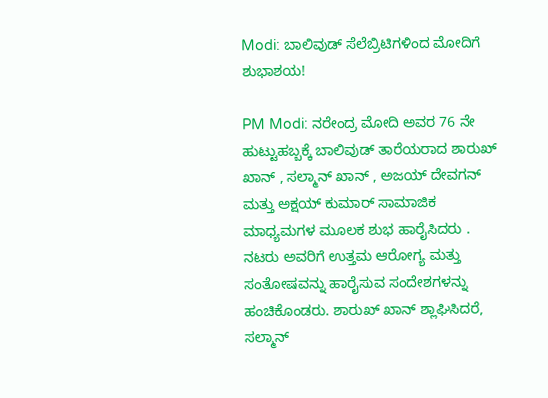Modi: ಬಾಲಿವುಡ್‌ ಸೆಲೆಬ್ರಿಟಿಗಳಿಂದ ಮೋದಿಗೆ ಶುಭಾಶಯ!

PM Modi: ನರೇಂದ್ರ ಮೋದಿ ಅವರ 76 ನೇ ಹುಟ್ಟುಹಬ್ಬಕ್ಕೆ ಬಾಲಿವುಡ್ ತಾರೆಯರಾದ ಶಾರುಖ್ ಖಾನ್ , ಸಲ್ಮಾನ್ ಖಾನ್ , ಅಜಯ್ ದೇವಗನ್ ಮತ್ತು ಅಕ್ಷಯ್ ಕುಮಾರ್ ಸಾಮಾಜಿಕ ಮಾಧ್ಯಮಗಳ ಮೂಲಕ ಶುಭ ಹಾರೈಸಿದರು . ನಟರು ಅವರಿಗೆ ಉತ್ತಮ ಆರೋಗ್ಯ ಮತ್ತು ಸಂತೋಷವನ್ನು ಹಾರೈಸುವ ಸಂದೇಶಗಳನ್ನು ಹಂಚಿಕೊಂಡರು. ಶಾರುಖ್ ಖಾನ್ ಶ್ಲಾಘಿಸಿದರೆ, ಸಲ್ಮಾನ್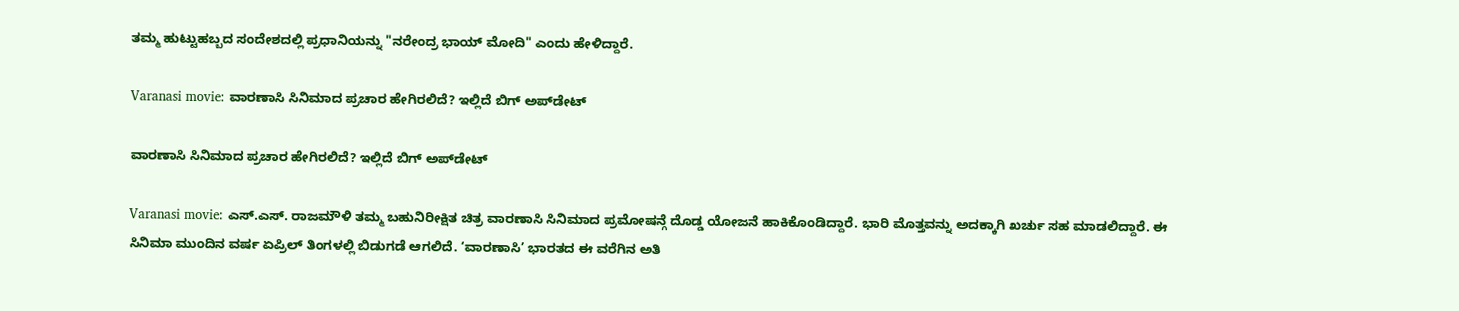ತಮ್ಮ ಹುಟ್ಟುಹಬ್ಬದ ಸಂದೇಶದಲ್ಲಿ ಪ್ರಧಾನಿಯನ್ನು "ನರೇಂದ್ರ ಭಾಯ್‌ ಮೋದಿ" ಎಂದು ಹೇಳಿದ್ದಾರೆ.

Varanasi movie: ವಾರಣಾಸಿ ಸಿನಿಮಾದ ಪ್ರಚಾರ ಹೇಗಿರಲಿದೆ? ಇಲ್ಲಿದೆ ಬಿಗ್‌ ಅಪ್‌ಡೇಟ್‌

ವಾರಣಾಸಿ ಸಿನಿಮಾದ ಪ್ರಚಾರ ಹೇಗಿರಲಿದೆ? ಇಲ್ಲಿದೆ ಬಿಗ್‌ ಅಪ್‌ಡೇಟ್‌

Varanasi movie: ಎಸ್.ಎಸ್. ರಾಜಮೌಳಿ ತಮ್ಮ ಬಹುನಿರೀಕ್ಷಿತ ಚಿತ್ರ ವಾರಣಾಸಿ ಸಿನಿಮಾದ ಪ್ರಮೋಷನ್ಗೆ ದೊಡ್ಡ ಯೋಜನೆ ಹಾಕಿಕೊಂಡಿದ್ದಾರೆ. ಭಾರಿ ಮೊತ್ತವನ್ನು ಅದಕ್ಕಾಗಿ ಖರ್ಚು ಸಹ ಮಾಡಲಿದ್ದಾರೆ. ಈ ಸಿನಿಮಾ ಮುಂದಿನ ವರ್ಷ ಏಪ್ರಿಲ್ ತಿಂಗಳಲ್ಲಿ ಬಿಡುಗಡೆ ಆಗಲಿದೆ. ‘ವಾರಣಾಸಿ’ ಭಾರತದ ಈ ವರೆಗಿನ ಅತಿ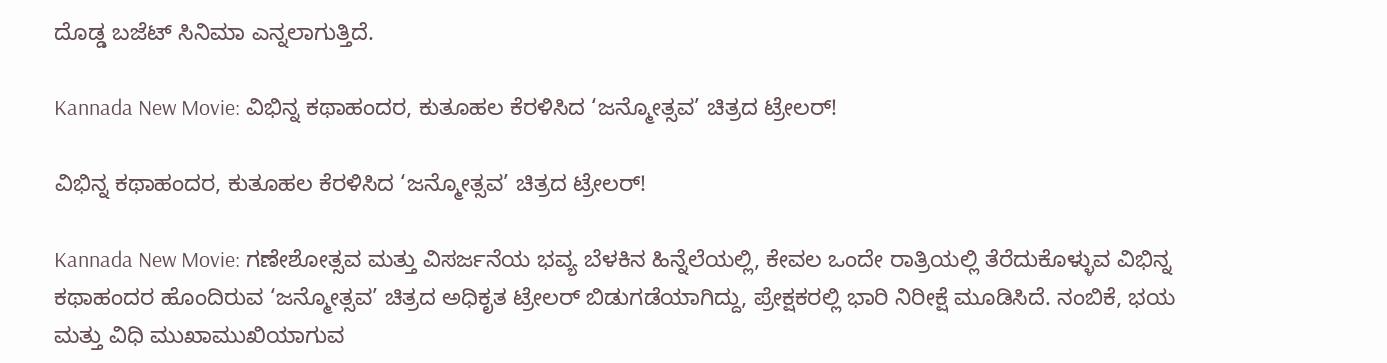ದೊಡ್ಡ ಬಜೆಟ್ ಸಿನಿಮಾ ಎನ್ನಲಾಗುತ್ತಿದೆ.

Kannada New Movie: ವಿಭಿನ್ನ ಕಥಾಹಂದರ, ಕುತೂಹಲ ಕೆರಳಿಸಿದ ‘ಜನ್ಮೋತ್ಸವ’ ಚಿತ್ರದ ಟ್ರೇಲರ್!

ವಿಭಿನ್ನ ಕಥಾಹಂದರ, ಕುತೂಹಲ ಕೆರಳಿಸಿದ ‘ಜನ್ಮೋತ್ಸವ’ ಚಿತ್ರದ ಟ್ರೇಲರ್!

Kannada New Movie: ಗಣೇಶೋತ್ಸವ ಮತ್ತು ವಿಸರ್ಜನೆಯ ಭವ್ಯ ಬೆಳಕಿನ ಹಿನ್ನೆಲೆಯಲ್ಲಿ, ಕೇವಲ ಒಂದೇ ರಾತ್ರಿಯಲ್ಲಿ ತೆರೆದುಕೊಳ್ಳುವ ವಿಭಿನ್ನ ಕಥಾಹಂದರ ಹೊಂದಿರುವ ‘ಜನ್ಮೋತ್ಸವ’ ಚಿತ್ರದ ಅಧಿಕೃತ ಟ್ರೇಲರ್ ಬಿಡುಗಡೆಯಾಗಿದ್ದು, ಪ್ರೇಕ್ಷಕರಲ್ಲಿ ಭಾರಿ ನಿರೀಕ್ಷೆ ಮೂಡಿಸಿದೆ. ನಂಬಿಕೆ, ಭಯ ಮತ್ತು ವಿಧಿ ಮುಖಾಮುಖಿಯಾಗುವ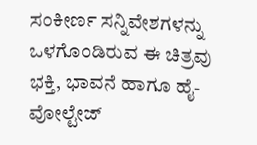ಸಂಕೀರ್ಣ ಸನ್ನಿವೇಶಗಳನ್ನು ಒಳಗೊಂಡಿರುವ ಈ ಚಿತ್ರವು ಭಕ್ತಿ, ಭಾವನೆ ಹಾಗೂ ಹೈ-ವೋಲ್ಟೇಜ್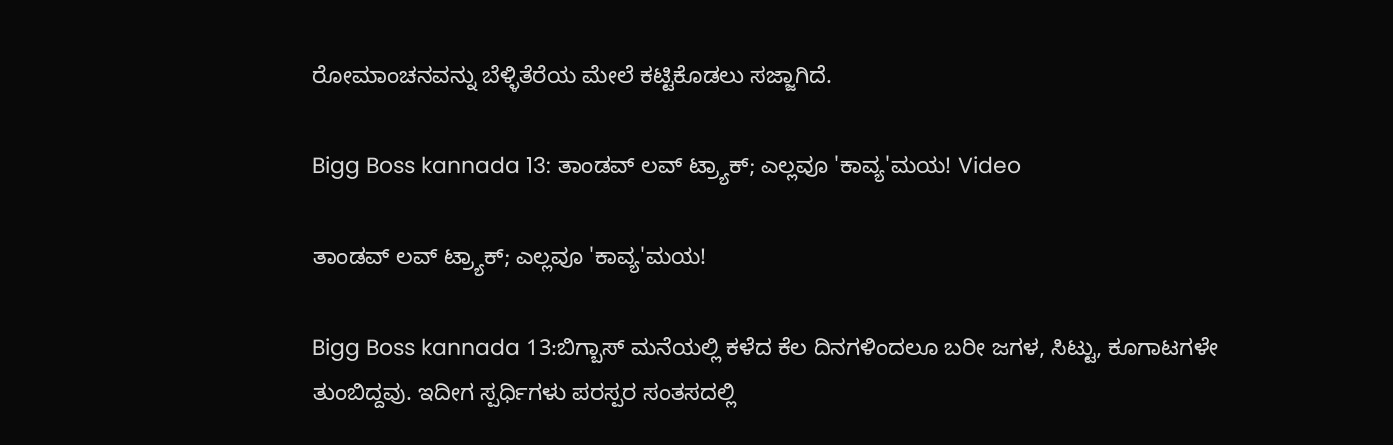ರೋಮಾಂಚನವನ್ನು ಬೆಳ್ಳಿತೆರೆಯ ಮೇಲೆ ಕಟ್ಟಿಕೊಡಲು ಸಜ್ಜಾಗಿದೆ.

Bigg Boss kannada 13: ತಾಂಡವ್‌ ಲವ್‌ ಟ್ರ್ಯಾಕ್‌; ಎಲ್ಲವೂ 'ಕಾವ್ಯ'ಮಯ! Video

ತಾಂಡವ್‌ ಲವ್‌ ಟ್ರ್ಯಾಕ್‌; ಎಲ್ಲವೂ 'ಕಾವ್ಯ'ಮಯ!

Bigg Boss kannada 13:ಬಿಗ್ಬಾಸ್ ಮನೆಯಲ್ಲಿ ಕಳೆದ ಕೆಲ ದಿನಗಳಿಂದಲೂ ಬರೀ ಜಗಳ, ಸಿಟ್ಟು, ಕೂಗಾಟಗಳೇ ತುಂಬಿದ್ದವು. ಇದೀಗ ಸ್ಪರ್ಧಿಗಳು ಪರಸ್ಪರ ಸಂತಸದಲ್ಲಿ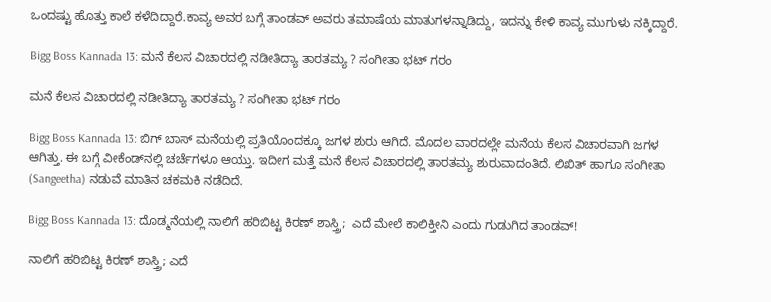ಒಂದಷ್ಟು ಹೊತ್ತು ಕಾಲೆ ಕಳೆದಿದ್ದಾರೆ.ಕಾವ್ಯ ಅವರ ಬಗ್ಗೆ ತಾಂಡವ್ ಅವರು ತಮಾಷೆಯ ಮಾತುಗಳನ್ನಾಡಿದ್ದು, ಇದನ್ನು ಕೇಳಿ ಕಾವ್ಯ ಮುಗುಳು ನಕ್ಕಿದ್ದಾರೆ.

Bigg Boss Kannada 13: ಮನೆ ಕೆಲಸ ವಿಚಾರದಲ್ಲಿ ನಡೀತಿದ್ಯಾ ತಾರತಮ್ಯ ? ಸಂಗೀತಾ ಭಟ್‌ ಗರಂ

ಮನೆ ಕೆಲಸ ವಿಚಾರದಲ್ಲಿ ನಡೀತಿದ್ಯಾ ತಾರತಮ್ಯ ? ಸಂಗೀತಾ ಭಟ್‌ ಗರಂ

Bigg Boss Kannada 13: ಬಿಗ್‌ ಬಾಸ್‌ ಮನೆಯಲ್ಲಿ ಪ್ರತಿಯೊಂದಕ್ಕೂ ಜಗಳ ಶುರು ಆಗಿದೆ. ಮೊದಲ ವಾರದಲ್ಲೇ ಮನೆಯ ಕೆಲಸ ವಿಚಾರವಾಗಿ ಜಗಳ ಆಗಿತ್ತು. ಈ ಬಗ್ಗೆ ವೀಕೆಂಡ್‌ನಲ್ಲಿ ಚರ್ಚೆಗಳೂ ಆಯ್ತು. ಇದೀಗ ಮತ್ತೆ ಮನೆ ಕೆಲಸ ವಿಚಾರದಲ್ಲಿ ತಾರತಮ್ಯ ಶುರುವಾದಂತಿದೆ. ಲಿಖಿತ್‌ ಹಾಗೂ ಸಂಗೀತಾ (Sangeetha) ನಡುವೆ ಮಾತಿನ ಚಕಮಕಿ ನಡೆದಿದೆ.

Bigg Boss Kannada 13: ದೊಡ್ಮನೆಯಲ್ಲಿ ನಾಲಿಗೆ ಹರಿಬಿಟ್ಟ ಕಿರಣ್ ಶಾಸ್ತ್ರಿ;  ಎದೆ ಮೇಲೆ ಕಾಲಿಕ್ತೀನಿ ಎಂದು ಗುಡುಗಿದ ತಾಂಡವ್!

ನಾಲಿಗೆ ಹರಿಬಿಟ್ಟ ಕಿರಣ್ ಶಾಸ್ತ್ರಿ; ಎದೆ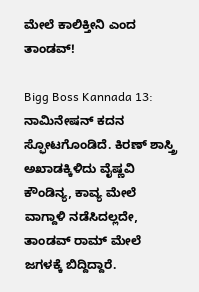ಮೇಲೆ ಕಾಲಿಕ್ತೀನಿ ಎಂದ ತಾಂಡವ್!

Bigg Boss Kannada 13: ನಾಮಿನೇಷನ್ ಕದನ ಸ್ಫೋಟಗೊಂಡಿದೆ. ಕಿರಣ್ ಶಾಸ್ತ್ರಿ ಅಖಾಡಕ್ಕಿಳಿದು ವೈಷ್ಣವಿ ಕೌಂಡಿನ್ಯ, ಕಾವ್ಯ ಮೇಲೆ ವಾಗ್ದಾಳಿ ನಡೆಸಿದಲ್ಲದೇ, ತಾಂಡವ್ ರಾಮ್ ಮೇಲೆ ಜಗಳಕ್ಕೆ ಬಿದ್ದಿದ್ದಾರೆ.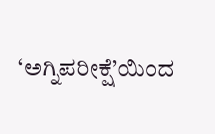‘ಅಗ್ನಿಪರೀಕ್ಷೆ’ಯಿಂದ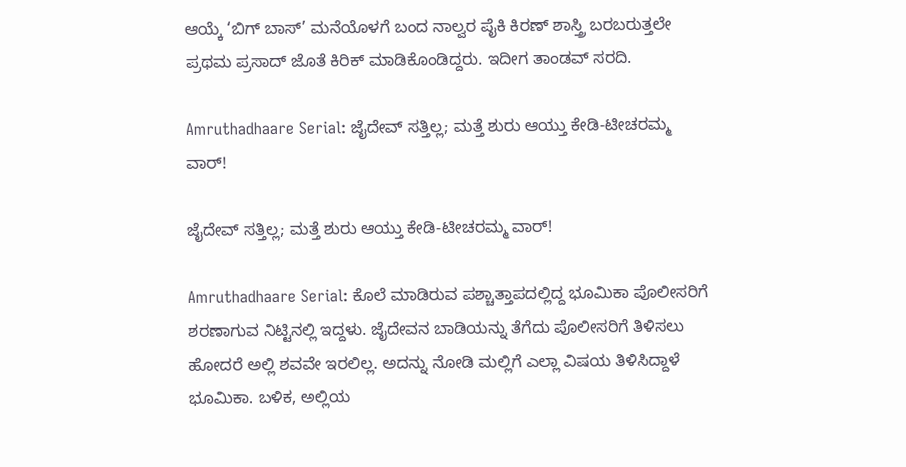ಆಯ್ಕೆ ‘ಬಿಗ್ ಬಾಸ್’ ಮನೆಯೊಳಗೆ ಬಂದ ನಾಲ್ವರ ಪೈಕಿ ಕಿರಣ್ ಶಾಸ್ತ್ರಿ ಬರಬರುತ್ತಲೇ ಪ್ರಥಮ ಪ್ರಸಾದ್‌ ಜೊತೆ ಕಿರಿಕ್‌ ಮಾಡಿಕೊಂಡಿದ್ದರು. ಇದೀಗ ತಾಂಡವ್‌ ಸರದಿ.

Amruthadhaare Serial: ಜೈದೇವ್ ಸತ್ತಿಲ್ಲ; ಮತ್ತೆ ಶುರು ಆಯ್ತು ಕೇಡಿ-ಟೀಚರಮ್ಮ ವಾರ್!

ಜೈದೇವ್ ಸತ್ತಿಲ್ಲ; ಮತ್ತೆ ಶುರು ಆಯ್ತು ಕೇಡಿ-ಟೀಚರಮ್ಮ ವಾರ್!

Amruthadhaare Serial: ಕೊಲೆ ಮಾಡಿರುವ ಪಶ್ಚಾತ್ತಾಪದಲ್ಲಿದ್ದ ಭೂಮಿಕಾ ಪೊಲೀಸರಿಗೆ ಶರಣಾಗುವ ನಿಟ್ಟಿನಲ್ಲಿ ಇದ್ದಳು. ಜೈದೇವನ ಬಾಡಿಯನ್ನು ತೆಗೆದು ಪೊಲೀಸರಿಗೆ ತಿಳಿಸಲು ಹೋದರೆ ಅಲ್ಲಿ ಶವವೇ ಇರಲಿಲ್ಲ. ಅದನ್ನು ನೋಡಿ ಮಲ್ಲಿಗೆ ಎಲ್ಲಾ ವಿಷಯ ತಿಳಿಸಿದ್ದಾಳೆ ಭೂಮಿಕಾ. ಬಳಿಕ, ಅಲ್ಲಿಯ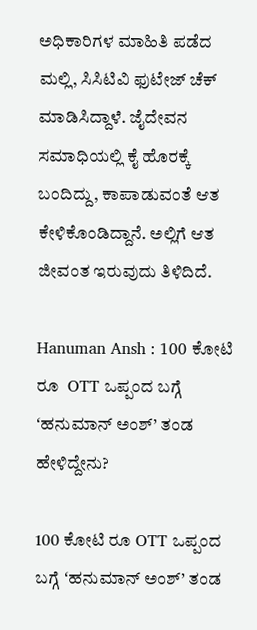ಅಧಿಕಾರಿಗಳ ಮಾಹಿತಿ ಪಡೆದ ಮಲ್ಲಿ, ಸಿಸಿಟಿವಿ ಫುಟೇಜ್ ಚೆಕ್ ಮಾಡಿಸಿದ್ದಾಳೆ. ಜೈದೇವನ ಸಮಾಧಿಯಲ್ಲಿ ಕೈ ಹೊರಕ್ಕೆ ಬಂದಿದ್ದು, ಕಾಪಾಡುವಂತೆ ಆತ ಕೇಳಿಕೊಂಡಿದ್ದಾನೆ. ಅಲ್ಲಿಗೆ ಆತ ಜೀವಂತ ಇರುವುದು ತಿಳಿದಿದೆ.

Hanuman Ansh : 100 ಕೋಟಿ ರೂ‌  OTT ಒಪ್ಪಂದ ಬಗ್ಗೆ ʻಹನುಮಾನ್ ಅಂಶ್’ ತಂಡ ಹೇಳಿದ್ದೇನು?

100 ಕೋಟಿ ರೂ‌ OTT ಒಪ್ಪಂದ ಬಗ್ಗೆ ʻಹನುಮಾನ್ ಅಂಶ್’ ತಂಡ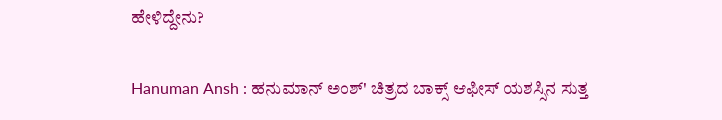ಹೇಳಿದ್ದೇನು?

Hanuman Ansh : ಹನುಮಾನ್ ಅಂಶ್' ಚಿತ್ರದ ಬಾಕ್ಸ್ ಆಫೀಸ್ ಯಶಸ್ಸಿನ ಸುತ್ತ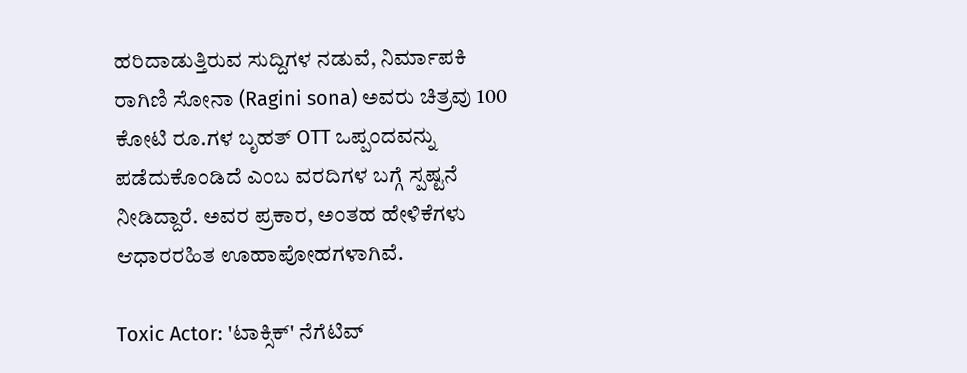ಹರಿದಾಡುತ್ತಿರುವ ಸುದ್ದಿಗಳ ನಡುವೆ, ನಿರ್ಮಾಪಕಿ ರಾಗಿಣಿ ಸೋನಾ (Ragini sona) ಅವರು ಚಿತ್ರವು 100 ಕೋಟಿ ರೂ.ಗಳ ಬೃಹತ್ OTT ಒಪ್ಪಂದವನ್ನು ಪಡೆದುಕೊಂಡಿದೆ ಎಂಬ ವರದಿಗಳ ಬಗ್ಗೆ ಸ್ಪಷ್ಟನೆ ನೀಡಿದ್ದಾರೆ. ಅವರ ಪ್ರಕಾರ, ಅಂತಹ ಹೇಳಿಕೆಗಳು ಆಧಾರರಹಿತ ಊಹಾಪೋಹಗಳಾಗಿವೆ.

Toxic Actor: 'ಟಾಕ್ಸಿಕ್' ನೆಗೆಟಿವ್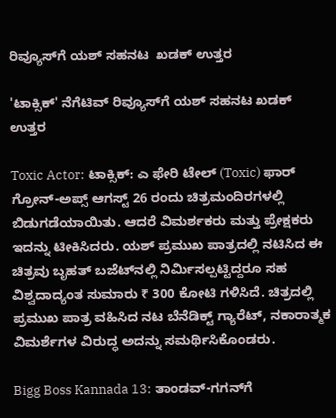ರಿವ್ಯೂಸ್‌ಗೆ ಯಶ್ ಸಹನಟ  ಖಡಕ್ ಉತ್ತರ

'ಟಾಕ್ಸಿಕ್' ನೆಗೆಟಿವ್ ರಿವ್ಯೂಸ್‌ಗೆ ಯಶ್ ಸಹನಟ ಖಡಕ್ ಉತ್ತರ

Toxic Actor: ಟಾಕ್ಸಿಕ್: ಎ ಫೇರಿ ಟೇಲ್ (Toxic) ಫಾರ್ ಗ್ರೋನ್-ಅಪ್ಸ್ ಆಗಸ್ಟ್ 26 ರಂದು ಚಿತ್ರಮಂದಿರಗಳಲ್ಲಿ ಬಿಡುಗಡೆಯಾಯಿತು. ಆದರೆ ವಿಮರ್ಶಕರು ಮತ್ತು ಪ್ರೇಕ್ಷಕರು ಇದನ್ನು ಟೀಕಿಸಿದರು. ಯಶ್ ಪ್ರಮುಖ ಪಾತ್ರದಲ್ಲಿ ನಟಿಸಿದ ಈ ಚಿತ್ರವು ಬೃಹತ್ ಬಜೆಟ್‌ನಲ್ಲಿ ನಿರ್ಮಿಸಲ್ಪಟ್ಟಿದ್ದರೂ ಸಹ ವಿಶ್ವದಾದ್ಯಂತ ಸುಮಾರು ₹ 300 ಕೋಟಿ ಗಳಿಸಿದೆ. ಚಿತ್ರದಲ್ಲಿ ಪ್ರಮುಖ ಪಾತ್ರ ವಹಿಸಿದ ನಟ ಬೆನೆಡಿಕ್ಟ್ ಗ್ಯಾರೆಟ್, ನಕಾರಾತ್ಮಕ ವಿಮರ್ಶೆಗಳ ವಿರುದ್ಧ ಅದನ್ನು ಸಮರ್ಥಿಸಿಕೊಂಡರು.

Bigg Boss Kannada 13: ತಾಂಡವ್-ಗಗನ್‍‍ಗೆ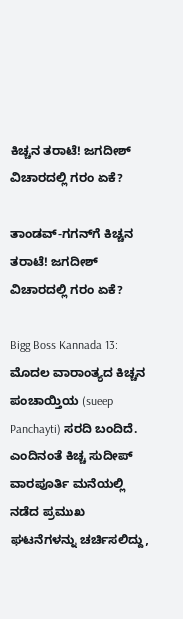ಕಿಚ್ಚನ ತರಾಟೆ! ಜಗದೀಶ್ ವಿಚಾರದಲ್ಲಿ ಗರಂ ಏಕೆ?

ತಾಂಡವ್-ಗಗನ್‍‍ಗೆ ಕಿಚ್ಚನ ತರಾಟೆ! ಜಗದೀಶ್ ವಿಚಾರದಲ್ಲಿ ಗರಂ ಏಕೆ?

Bigg Boss Kannada 13: ಮೊದಲ ವಾರಾಂತ್ಯದ ಕಿಚ್ಚನ ಪಂಚಾಯ್ತಿಯ (sueep Panchayti) ಸರದಿ ಬಂದಿದೆ. ಎಂದಿನಂತೆ ಕಿಚ್ಚ ಸುದೀಪ್ ವಾರಪೂರ್ತಿ ಮನೆಯಲ್ಲಿ ನಡೆದ ಪ್ರಮುಖ ಘಟನೆಗಳನ್ನು ಚರ್ಚಿಸಲಿದ್ದು,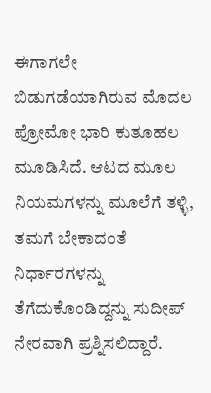ಈಗಾಗಲೇ ಬಿಡುಗಡೆಯಾಗಿರುವ ಮೊದಲ ಪ್ರೋಮೋ ಭಾರಿ ಕುತೂಹಲ ಮೂಡಿಸಿದೆ. ಆಟದ ಮೂಲ ನಿಯಮಗಳನ್ನು ಮೂಲೆಗೆ ತಳ್ಳಿ, ತಮಗೆ ಬೇಕಾದಂತೆ ನಿರ್ಧಾರಗಳನ್ನು ತೆಗೆದುಕೊಂಡಿದ್ದನ್ನು ಸುದೀಪ್ ನೇರವಾಗಿ ಪ್ರಶ್ನಿಸಲಿದ್ದಾರೆ.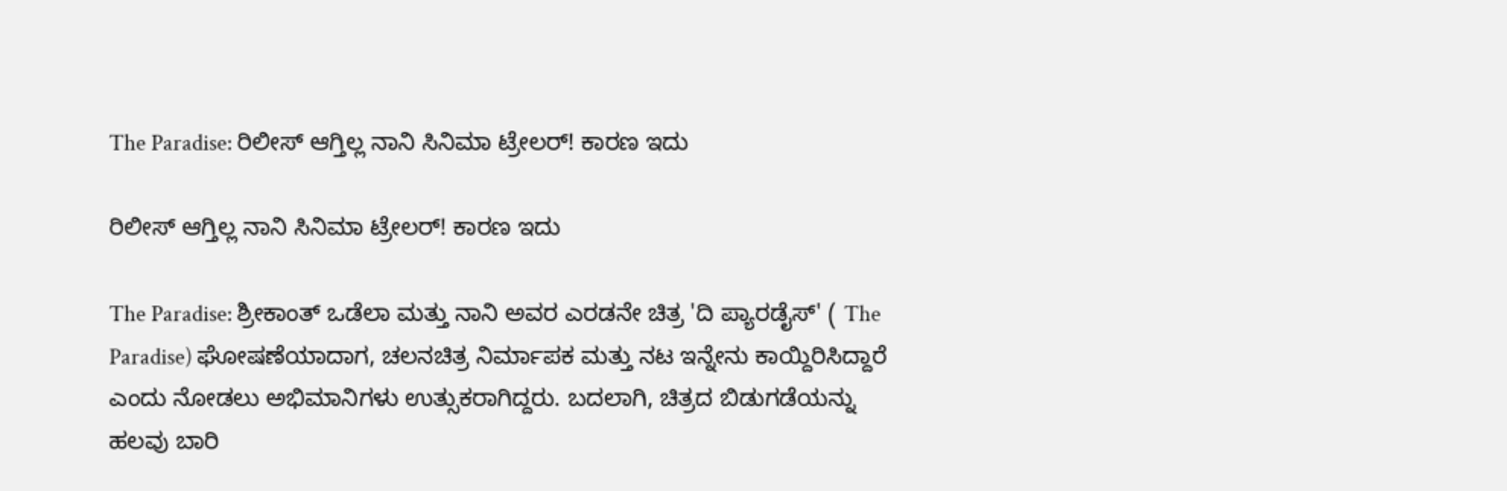The Paradise: ರಿಲೀಸ್‌ ಆಗ್ತಿಲ್ಲ ನಾನಿ ಸಿನಿಮಾ ಟ್ರೇಲರ್‌! ಕಾರಣ ಇದು

ರಿಲೀಸ್‌ ಆಗ್ತಿಲ್ಲ ನಾನಿ ಸಿನಿಮಾ ಟ್ರೇಲರ್‌! ಕಾರಣ ಇದು

The Paradise: ಶ್ರೀಕಾಂತ್ ಒಡೆಲಾ ಮತ್ತು ನಾನಿ ಅವರ ಎರಡನೇ ಚಿತ್ರ 'ದಿ ಪ್ಯಾರಡೈಸ್' ( The Paradise) ಘೋಷಣೆಯಾದಾಗ, ಚಲನಚಿತ್ರ ನಿರ್ಮಾಪಕ ಮತ್ತು ನಟ ಇನ್ನೇನು ಕಾಯ್ದಿರಿಸಿದ್ದಾರೆ ಎಂದು ನೋಡಲು ಅಭಿಮಾನಿಗಳು ಉತ್ಸುಕರಾಗಿದ್ದರು. ಬದಲಾಗಿ, ಚಿತ್ರದ ಬಿಡುಗಡೆಯನ್ನು ಹಲವು ಬಾರಿ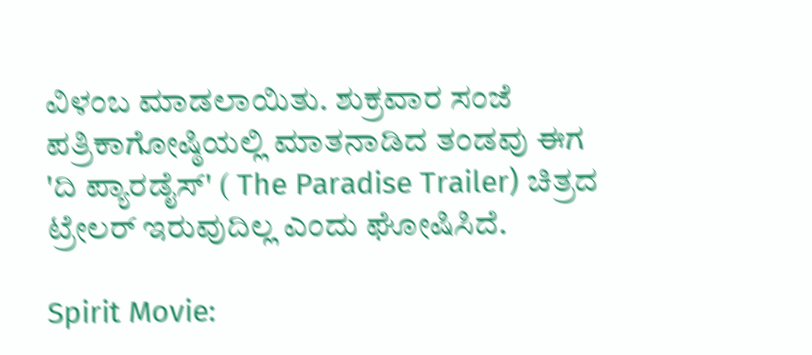ವಿಳಂಬ ಮಾಡಲಾಯಿತು. ಶುಕ್ರವಾರ ಸಂಜೆ ಪತ್ರಿಕಾಗೋಷ್ಠಿಯಲ್ಲಿ ಮಾತನಾಡಿದ ತಂಡವು ಈಗ 'ದಿ ಪ್ಯಾರಡೈಸ್' ( The Paradise Trailer) ಚಿತ್ರದ ಟ್ರೇಲರ್ ಇರುವುದಿಲ್ಲ ಎಂದು ಘೋಷಿಸಿದೆ.

Spirit Movie: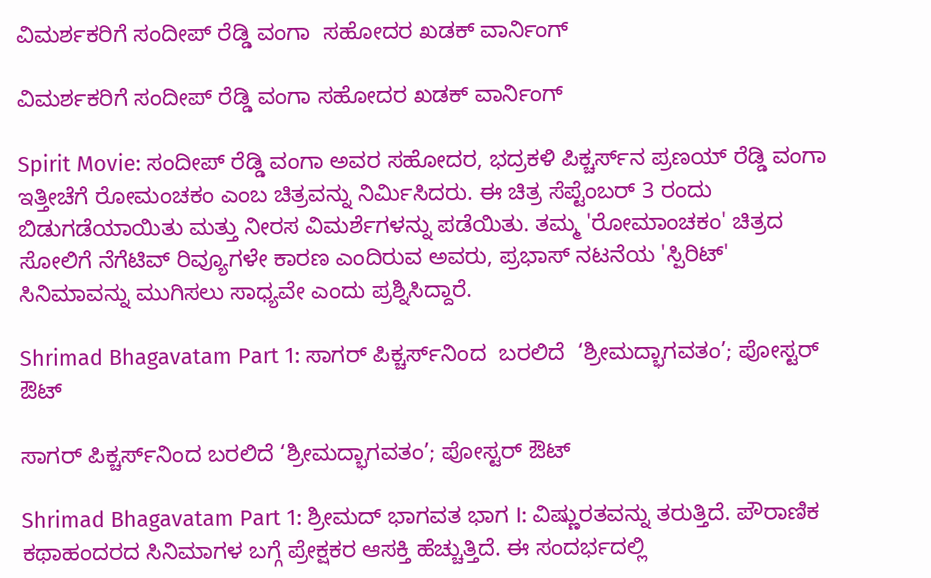ವಿಮರ್ಶಕರಿಗೆ ಸಂದೀಪ್ ರೆಡ್ಡಿ ವಂಗಾ  ಸಹೋದರ ಖಡಕ್ ವಾರ್ನಿಂಗ್

ವಿಮರ್ಶಕರಿಗೆ ಸಂದೀಪ್ ರೆಡ್ಡಿ ವಂಗಾ ಸಹೋದರ ಖಡಕ್ ವಾರ್ನಿಂಗ್

Spirit Movie: ಸಂದೀಪ್ ರೆಡ್ಡಿ ವಂಗಾ ಅವರ ಸಹೋದರ, ಭದ್ರಕಳಿ ಪಿಕ್ಚರ್ಸ್‌ನ ಪ್ರಣಯ್ ರೆಡ್ಡಿ ವಂಗಾ ಇತ್ತೀಚೆಗೆ ರೋಮಂಚಕಂ ಎಂಬ ಚಿತ್ರವನ್ನು ನಿರ್ಮಿಸಿದರು. ಈ ಚಿತ್ರ ಸೆಪ್ಟೆಂಬರ್ 3 ರಂದು ಬಿಡುಗಡೆಯಾಯಿತು ಮತ್ತು ನೀರಸ ವಿಮರ್ಶೆಗಳನ್ನು ಪಡೆಯಿತು. ತಮ್ಮ 'ರೋಮಾಂಚಕಂ' ಚಿತ್ರದ ಸೋಲಿಗೆ ನೆಗೆಟಿವ್ ರಿವ್ಯೂಗಳೇ ಕಾರಣ ಎಂದಿರುವ ಅವರು, ಪ್ರಭಾಸ್ ನಟನೆಯ 'ಸ್ಪಿರಿಟ್' ಸಿನಿಮಾವನ್ನು ಮುಗಿಸಲು ಸಾಧ್ಯವೇ ಎಂದು ಪ್ರಶ್ನಿಸಿದ್ದಾರೆ.

Shrimad Bhagavatam Part 1: ಸಾಗರ್ ಪಿಕ್ಚರ್ಸ್‌ನಿಂದ  ಬರಲಿದೆ  ‘ಶ್ರೀಮದ್ಭಾಗವತಂ’; ಪೋಸ್ಟರ್‌ ಔಟ್‌

ಸಾಗರ್ ಪಿಕ್ಚರ್ಸ್‌ನಿಂದ ಬರಲಿದೆ ‘ಶ್ರೀಮದ್ಭಾಗವತಂ’; ಪೋಸ್ಟರ್‌ ಔಟ್‌

Shrimad Bhagavatam Part 1: ಶ್ರೀಮದ್ ಭಾಗವತ ಭಾಗ I: ವಿಷ್ಣುರತವನ್ನು ತರುತ್ತಿದೆ. ಪೌರಾಣಿಕ ಕಥಾಹಂದರದ ಸಿನಿಮಾಗಳ ಬಗ್ಗೆ ಪ್ರೇಕ್ಷಕರ ಆಸಕ್ತಿ ಹೆಚ್ಚುತ್ತಿದೆ. ಈ ಸಂದರ್ಭದಲ್ಲಿ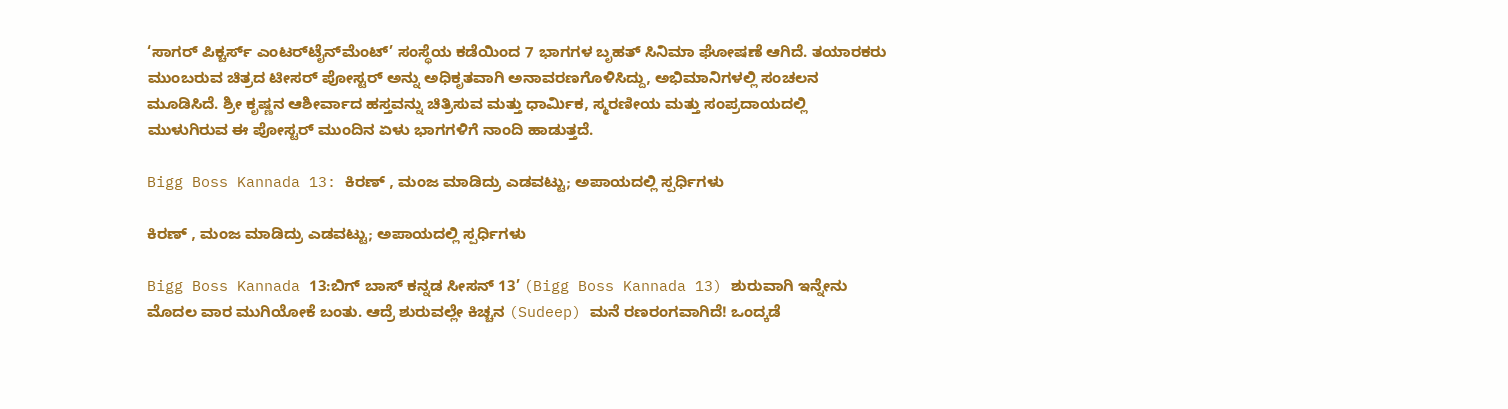‘ಸಾಗರ್ ಪಿಕ್ಚರ್ಸ್ ಎಂಟರ್‌ಟೈನ್‌ಮೆಂಟ್’ ಸಂಸ್ಥೆಯ ಕಡೆಯಿಂದ 7 ಭಾಗಗಳ ಬೃಹತ್ ಸಿನಿಮಾ ಘೋಷಣೆ ಆಗಿದೆ. ತಯಾರಕರು ಮುಂಬರುವ ಚಿತ್ರದ ಟೀಸರ್ ಪೋಸ್ಟರ್ ಅನ್ನು ಅಧಿಕೃತವಾಗಿ ಅನಾವರಣಗೊಳಿಸಿದ್ದು, ಅಭಿಮಾನಿಗಳಲ್ಲಿ ಸಂಚಲನ ಮೂಡಿಸಿದೆ. ಶ್ರೀ ಕೃಷ್ಣನ ಆಶೀರ್ವಾದ ಹಸ್ತವನ್ನು ಚಿತ್ರಿಸುವ ಮತ್ತು ಧಾರ್ಮಿಕ, ಸ್ಮರಣೀಯ ಮತ್ತು ಸಂಪ್ರದಾಯದಲ್ಲಿ ಮುಳುಗಿರುವ ಈ ಪೋಸ್ಟರ್ ಮುಂದಿನ ಏಳು ಭಾಗಗಳಿಗೆ ನಾಂದಿ ಹಾಡುತ್ತದೆ.

Bigg Boss Kannada 13: ಕಿರಣ್‌ , ಮಂಜ ಮಾಡಿದ್ರು ಎಡವಟ್ಟು; ಅಪಾಯದಲ್ಲಿ ಸ್ಪರ್ಧಿಗಳು

ಕಿರಣ್‌ , ಮಂಜ ಮಾಡಿದ್ರು ಎಡವಟ್ಟು; ಅಪಾಯದಲ್ಲಿ ಸ್ಪರ್ಧಿಗಳು

Bigg Boss Kannada 13:ಬಿಗ್ ಬಾಸ್ ಕನ್ನಡ ಸೀಸನ್ 13’ (Bigg Boss Kannada 13) ಶುರುವಾಗಿ ಇನ್ನೇನು ಮೊದಲ ವಾರ ಮುಗಿಯೋಕೆ ಬಂತು. ಆದ್ರೆ ಶುರುವಲ್ಲೇ ಕಿಚ್ಚನ (Sudeep) ಮನೆ ರಣರಂಗವಾಗಿದೆ! ಒಂದ್ಕಡೆ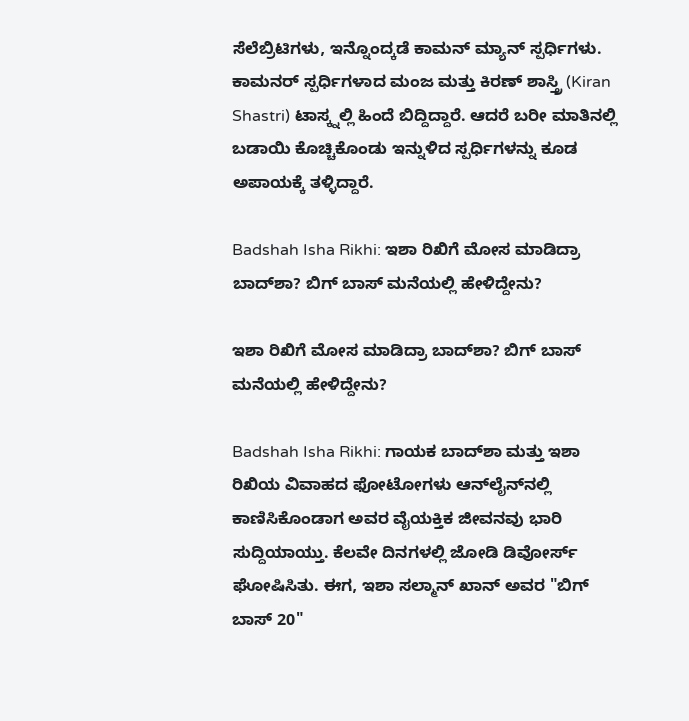ಸೆಲೆಬ್ರಿಟಿಗಳು, ಇನ್ನೊಂದ್ಕಡೆ ಕಾಮನ್‌ ಮ್ಯಾನ್ ಸ್ಪರ್ಧಿಗಳು. ಕಾಮನರ್ ಸ್ಪರ್ಧಿಗಳಾದ ಮಂಜ ಮತ್ತು ಕಿರಣ್ ಶಾಸ್ತ್ರಿ (Kiran Shastri) ಟಾಸ್ಕ್ನಲ್ಲಿ ಹಿಂದೆ ಬಿದ್ದಿದ್ದಾರೆ. ಆದರೆ ಬರೀ ಮಾತಿನಲ್ಲಿ ಬಡಾಯಿ ಕೊಚ್ಚಿಕೊಂಡು ಇನ್ನುಳಿದ ಸ್ಪರ್ಧಿಗಳನ್ನು ಕೂಡ ಅಪಾಯಕ್ಕೆ ತಳ್ಳಿದ್ದಾರೆ.

Badshah Isha Rikhi: ಇಶಾ ರಿಖಿಗೆ ಮೋಸ ಮಾಡಿದ್ರಾ ಬಾದ್‌ಶಾ? ಬಿಗ್‌ ಬಾಸ್‌ ಮನೆಯಲ್ಲಿ ಹೇಳಿದ್ದೇನು?

ಇಶಾ ರಿಖಿಗೆ ಮೋಸ ಮಾಡಿದ್ರಾ ಬಾದ್‌ಶಾ? ಬಿಗ್‌ ಬಾಸ್‌ ಮನೆಯಲ್ಲಿ ಹೇಳಿದ್ದೇನು?

Badshah Isha Rikhi: ಗಾಯಕ ಬಾದ್‌ಶಾ ಮತ್ತು ಇಶಾ ರಿಖಿಯ ವಿವಾಹದ ಫೋಟೋಗಳು ಆನ್‌ಲೈನ್‌ನಲ್ಲಿ ಕಾಣಿಸಿಕೊಂಡಾಗ ಅವರ ವೈಯಕ್ತಿಕ ಜೀವನವು ಭಾರಿ ಸುದ್ದಿಯಾಯ್ತು. ಕೆಲವೇ ದಿನಗಳಲ್ಲಿ ಜೋಡಿ ಡಿವೋರ್ಸ್‌ ಘೋಷಿಸಿತು. ಈಗ, ಇಶಾ ಸಲ್ಮಾನ್ ಖಾನ್ ಅವರ "ಬಿಗ್ ಬಾಸ್ 20"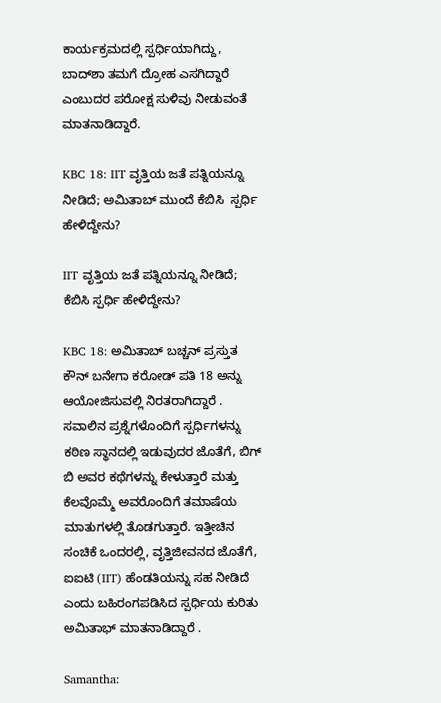ಕಾರ್ಯಕ್ರಮದಲ್ಲಿ ಸ್ಪರ್ಧಿಯಾಗಿದ್ದು, ಬಾದ್‌ಶಾ ತಮಗೆ ದ್ರೋಹ ಎಸಗಿದ್ದಾರೆ ಎಂಬುದರ ಪರೋಕ್ಷ ಸುಳಿವು ನೀಡುವಂತೆ ಮಾತನಾಡಿದ್ದಾರೆ.

KBC 18: IIT ವೃತ್ತಿಯ ಜತೆ ಪತ್ನಿಯನ್ನೂ ನೀಡಿದೆ; ಅಮಿತಾಬ್ ಮುಂದೆ ಕೆಬಿಸಿ  ಸ್ಪರ್ಧಿ ಹೇಳಿದ್ದೇನು?

IIT ವೃತ್ತಿಯ ಜತೆ ಪತ್ನಿಯನ್ನೂ ನೀಡಿದೆ; ಕೆಬಿಸಿ ಸ್ಪರ್ಧಿ ಹೇಳಿದ್ದೇನು?

KBC 18: ಅಮಿತಾಬ್ ಬಚ್ಚನ್ ಪ್ರಸ್ತುತ ಕೌನ್ ಬನೇಗಾ ಕರೋಡ್ ಪತಿ 18 ಅನ್ನು ಆಯೋಜಿಸುವಲ್ಲಿ ನಿರತರಾಗಿದ್ದಾರೆ . ಸವಾಲಿನ ಪ್ರಶ್ನೆಗಳೊಂದಿಗೆ ಸ್ಪರ್ಧಿಗಳನ್ನು ಕಠಿಣ ಸ್ಥಾನದಲ್ಲಿ ಇಡುವುದರ ಜೊತೆಗೆ, ಬಿಗ್ ಬಿ ಅವರ ಕಥೆಗಳನ್ನು ಕೇಳುತ್ತಾರೆ ಮತ್ತು ಕೆಲವೊಮ್ಮೆ ಅವರೊಂದಿಗೆ ತಮಾಷೆಯ ಮಾತುಗಳಲ್ಲಿ ತೊಡಗುತ್ತಾರೆ. ಇತ್ತೀಚಿನ ಸಂಚಿಕೆ ಒಂದರಲ್ಲಿ, ವೃತ್ತಿಜೀವನದ ಜೊತೆಗೆ, ಐಐಟಿ (IIT) ಹೆಂಡತಿಯನ್ನು ಸಹ ನೀಡಿದೆ ಎಂದು ಬಹಿರಂಗಪಡಿಸಿದ ಸ್ಪರ್ಧಿಯ ಕುರಿತು ಅಮಿತಾಭ್‌ ಮಾತನಾಡಿದ್ದಾರೆ .

Samantha: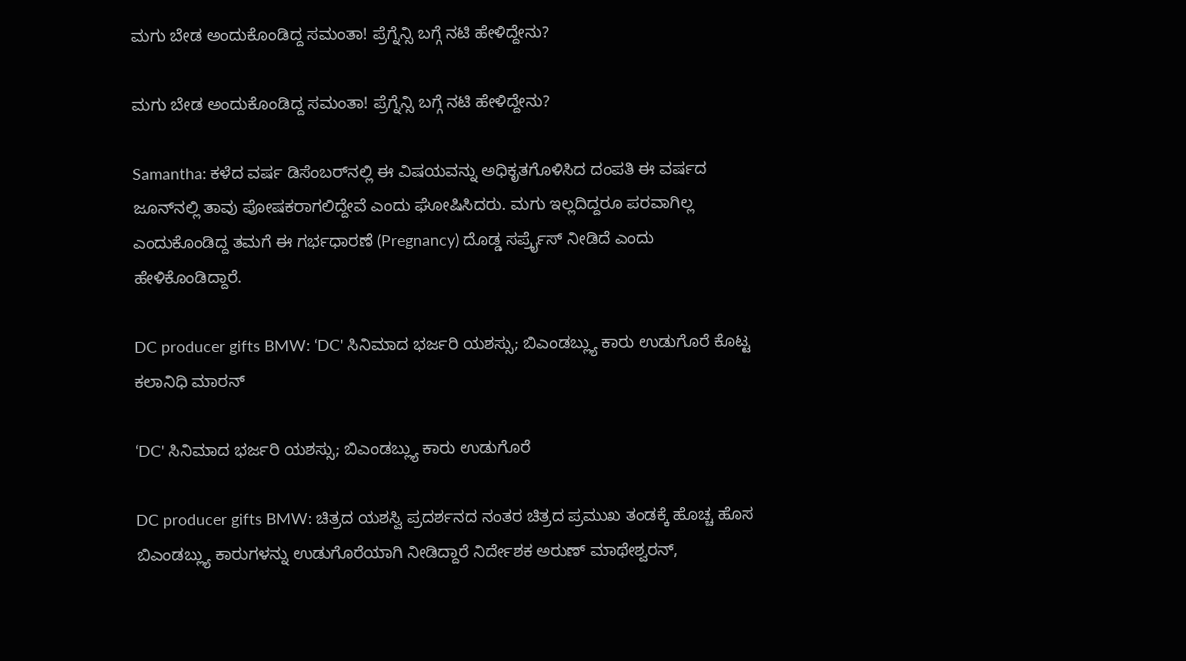ಮಗು ಬೇಡ ಅಂದುಕೊಂಡಿದ್ದ ಸಮಂತಾ! ಪ್ರೆಗ್ನೆನ್ಸಿ ಬಗ್ಗೆ ನಟಿ ಹೇಳಿದ್ದೇನು?

ಮಗು ಬೇಡ ಅಂದುಕೊಂಡಿದ್ದ ಸಮಂತಾ! ಪ್ರೆಗ್ನೆನ್ಸಿ ಬಗ್ಗೆ ನಟಿ ಹೇಳಿದ್ದೇನು?

Samantha: ಕಳೆದ ವರ್ಷ ಡಿಸೆಂಬರ್‌ನಲ್ಲಿ ಈ ವಿಷಯವನ್ನು ಅಧಿಕೃತಗೊಳಿಸಿದ ದಂಪತಿ ಈ ವರ್ಷದ ಜೂನ್‌ನಲ್ಲಿ ತಾವು ಪೋಷಕರಾಗಲಿದ್ದೇವೆ ಎಂದು ಘೋಷಿಸಿದರು. ಮಗು ಇಲ್ಲದಿದ್ದರೂ ಪರವಾಗಿಲ್ಲ ಎಂದುಕೊಂಡಿದ್ದ ತಮಗೆ ಈ ಗರ್ಭಧಾರಣೆ (Pregnancy) ದೊಡ್ಡ ಸರ್ಪ್ರೈಸ್ ನೀಡಿದೆ ಎಂದು ಹೇಳಿಕೊಂಡಿದ್ದಾರೆ.

DC producer gifts BMW: ʻDC' ಸಿನಿಮಾದ ಭರ್ಜರಿ ಯಶಸ್ಸು; ಬಿಎಂಡಬ್ಲ್ಯು ಕಾರು ಉಡುಗೊರೆ ಕೊಟ್ಟ ಕಲಾನಿಧಿ ಮಾರನ್

ʻDC' ಸಿನಿಮಾದ ಭರ್ಜರಿ ಯಶಸ್ಸು; ಬಿಎಂಡಬ್ಲ್ಯು ಕಾರು ಉಡುಗೊರೆ

DC producer gifts BMW: ಚಿತ್ರದ ಯಶಸ್ವಿ ಪ್ರದರ್ಶನದ ನಂತರ ಚಿತ್ರದ ಪ್ರಮುಖ ತಂಡಕ್ಕೆ ಹೊಚ್ಚ ಹೊಸ ಬಿಎಂಡಬ್ಲ್ಯು ಕಾರುಗಳನ್ನು ಉಡುಗೊರೆಯಾಗಿ ನೀಡಿದ್ದಾರೆ ನಿರ್ದೇಶಕ ಅರುಣ್ ಮಾಥೇಶ್ವರನ್,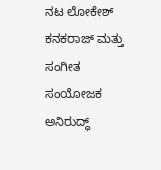ನಟ ಲೋಕೇಶ್ ಕನಕರಾಜ್ ಮತ್ತು ಸಂಗೀತ ಸಂಯೋಜಕ ಅನಿರುದ್ಧ್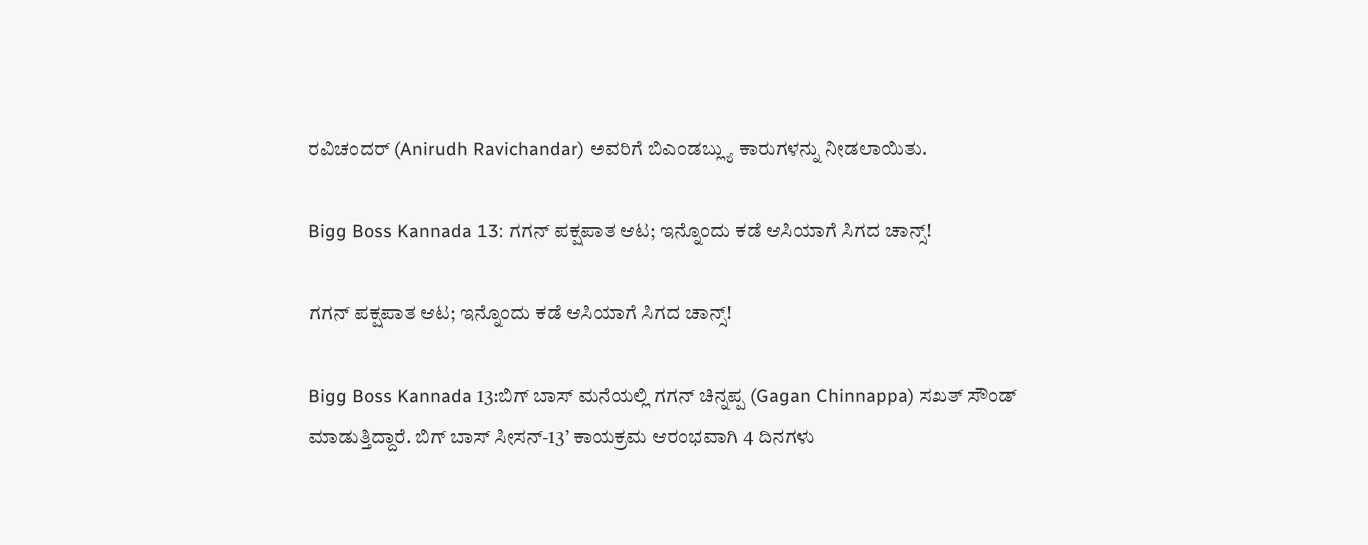ರವಿಚಂದರ್ (Anirudh Ravichandar) ಅವರಿಗೆ ಬಿಎಂಡಬ್ಲ್ಯು ಕಾರುಗಳನ್ನು ನೀಡಲಾಯಿತು.

Bigg Boss Kannada 13: ಗಗನ್ ಪಕ್ಷಪಾತ ಆಟ; ಇನ್ನೊಂದು ಕಡೆ ಆಸಿಯಾಗೆ ಸಿಗದ ಚಾನ್ಸ್‌!

ಗಗನ್ ಪಕ್ಷಪಾತ ಆಟ; ಇನ್ನೊಂದು ಕಡೆ ಆಸಿಯಾಗೆ ಸಿಗದ ಚಾನ್ಸ್‌!

Bigg Boss Kannada 13:ಬಿಗ್‌ ಬಾಸ್‌ ಮನೆಯಲ್ಲಿ ಗಗನ್‌ ಚಿನ್ನಪ್ಪ (Gagan Chinnappa) ಸಖತ್‌ ಸೌಂಡ್‌ ಮಾಡುತ್ತಿದ್ದಾರೆ. ಬಿಗ್ ಬಾಸ್ ಸೀಸನ್‌-13’ ಕಾಯಕ್ರಮ ಆರಂಭವಾಗಿ 4 ದಿನಗಳು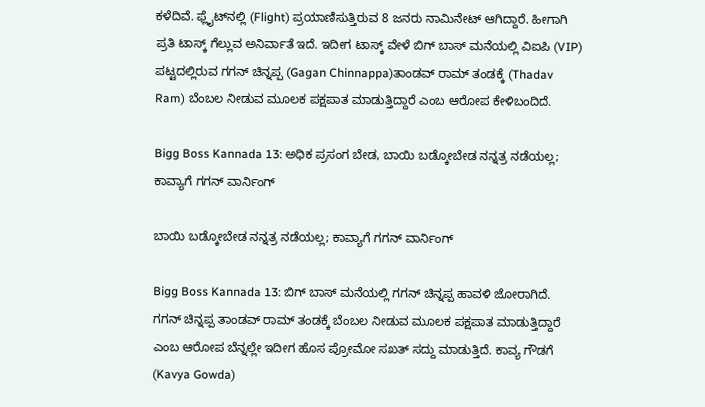ಕಳೆದಿವೆ. ಫ್ಲೈಟ್‌ನಲ್ಲಿ (Flight) ಪ್ರಯಾಣಿಸುತ್ತಿರುವ 8 ಜನರು ನಾಮಿನೇಟ್ ಆಗಿದ್ದಾರೆ. ಹೀಗಾಗಿ ಪ್ರತಿ ಟಾಸ್ಕ್‌ ಗೆಲ್ಲುವ ಅನಿರ್ವಾತೆ ಇದೆ. ಇದೀಗ ಟಾಸ್ಕ್‌ ವೇಳೆ ಬಿಗ್ ಬಾಸ್ ಮನೆಯಲ್ಲಿ ವಿಐಪಿ (VIP) ಪಟ್ಟದಲ್ಲಿರುವ ಗಗನ್ ಚಿನ್ನಪ್ಪ (Gagan Chinnappa)ತಾಂಡವ್ ರಾಮ್ ತಂಡಕ್ಕೆ (Thadav Ram) ಬೆಂಬಲ ನೀಡುವ ಮೂಲಕ ಪಕ್ಷಪಾತ ಮಾಡುತ್ತಿದ್ದಾರೆ ಎಂಬ ಆರೋಪ ಕೇಳಿಬಂದಿದೆ.

Bigg Boss Kannada 13: ಅಧಿಕ ಪ್ರಸಂಗ ಬೇಡ, ಬಾಯಿ ಬಡ್ಕೋಬೇಡ ನನ್ನತ್ರ ನಡೆಯಲ್ಲ; ಕಾವ್ಯಾಗೆ ಗಗನ್‌ ವಾರ್ನಿಂಗ್‌

ಬಾಯಿ ಬಡ್ಕೋಬೇಡ ನನ್ನತ್ರ ನಡೆಯಲ್ಲ; ಕಾವ್ಯಾಗೆ ಗಗನ್‌ ವಾರ್ನಿಂಗ್‌

Bigg Boss Kannada 13: ಬಿಗ್‌ ಬಾಸ್‌ ಮನೆಯಲ್ಲಿ ಗಗನ್‌ ಚಿನ್ನಪ್ಪ ಹಾವಳಿ ಜೋರಾಗಿದೆ. ಗಗನ್ ಚಿನ್ನಪ್ಪ ತಾಂಡವ್ ರಾಮ್ ತಂಡಕ್ಕೆ ಬೆಂಬಲ ನೀಡುವ ಮೂಲಕ ಪಕ್ಷಪಾತ ಮಾಡುತ್ತಿದ್ದಾರೆ ಎಂಬ ಆರೋಪ ಬೆನ್ನಲ್ಲೇ ಇದೀಗ ಹೊಸ ಪ್ರೋಮೋ ಸಖತ್‌ ಸದ್ದು ಮಾಡುತ್ತಿದೆ. ಕಾವ್ಯ ಗೌಡಗೆ (Kavya Gowda)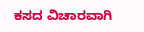ಕಸದ ವಿಚಾರವಾಗಿ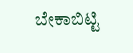ಬೇಕಾಬಿಟ್ಟಿ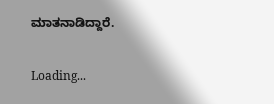ಮಾತನಾಡಿದ್ದಾರೆ.

Loading...